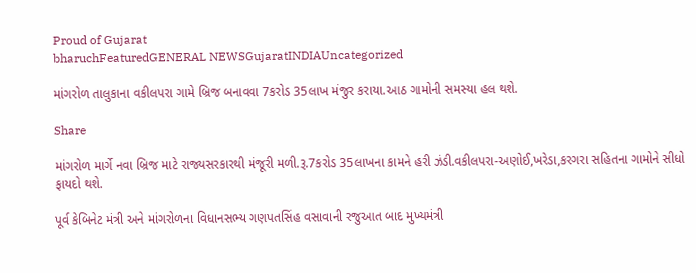Proud of Gujarat
bharuchFeaturedGENERAL NEWSGujaratINDIAUncategorized

માંગરોળ તાલુકાના વકીલપરા ગામે બ્રિજ બનાવવા 7કરોડ 35લાખ મંજુર કરાયા.આઠ ગામોની સમસ્યા હલ થશે.

Share

માંગરોળ માર્ગે નવા બ્રિજ માટે રાજ્યસરકારથી મંજૂરી મળી.રૂ.7કરોડ 35લાખના કામને હરી ઝંડી.વકીલપરા-અણોઈ,ખરેડા,કરગરા સહિતના ગામોને સીધો ફાયદો થશે.

પૂર્વ કેબિનેટ મંત્રી અને માંગરોળના વિધાનસભ્ય ગણપતસિંહ વસાવાની રજુઆત બાદ મુખ્યમંત્રી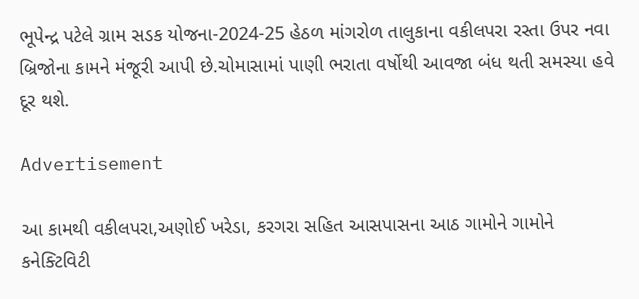ભૂપેન્દ્ર પટેલે ગ્રામ સડક યોજના-2024-25 હેઠળ માંગરોળ તાલુકાના વકીલપરા રસ્તા ઉપર નવા બ્રિજોના કામને મંજૂરી આપી છે.ચોમાસામાં પાણી ભરાતા વર્ષોથી આવજા બંધ થતી સમસ્યા હવે દૂર થશે.

Advertisement

આ કામથી વકીલપરા,અણોઈ ખરેડા, કરગરા સહિત આસપાસના આઠ ગામોને ગામોને કનેક્ટિવિટી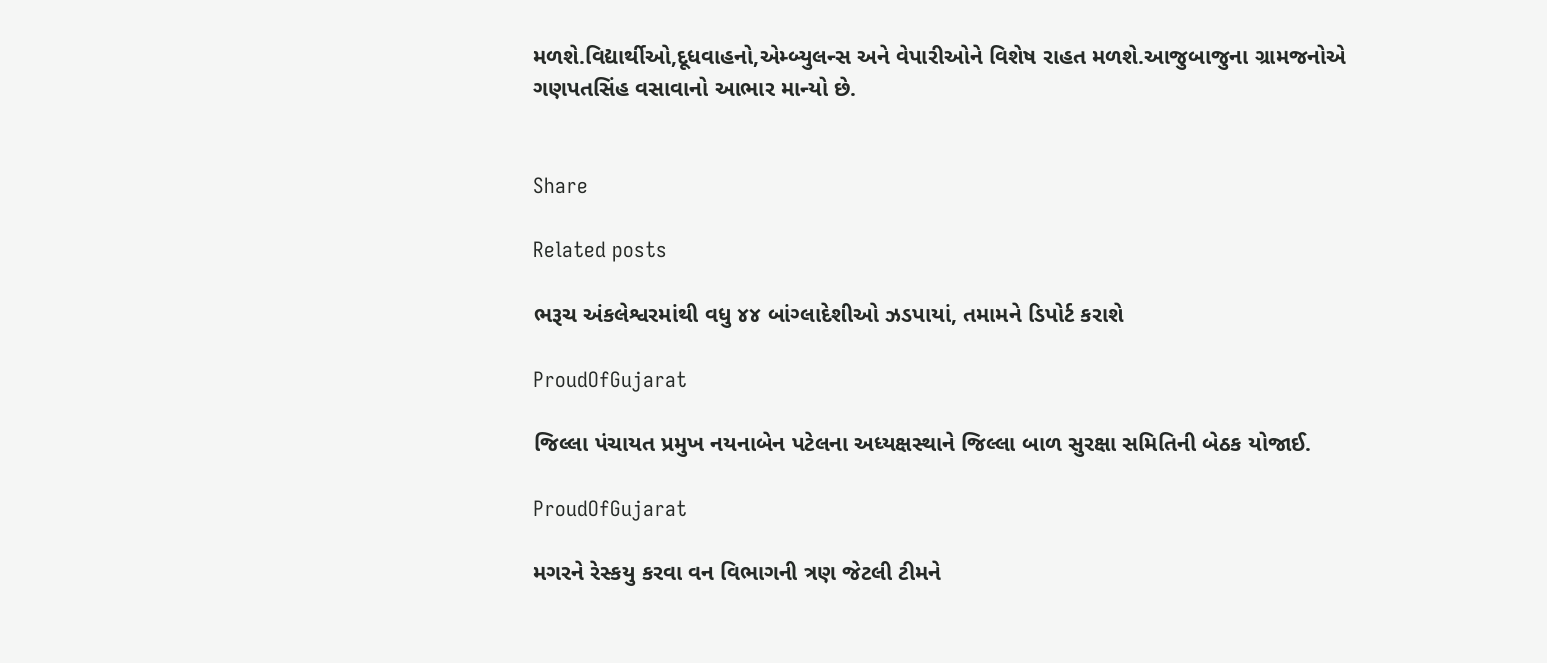મળશે.વિદ્યાર્થીઓ,દૂધવાહનો,એમ્બ્યુલન્સ અને વેપારીઓને વિશેષ રાહત મળશે.આજુબાજુના ગ્રામજનોએ ગણપતસિંહ વસાવાનો આભાર માન્યો છે.


Share

Related posts

ભરૂચ અંકલેશ્વરમાંથી વધુ ૪૪ બાંગ્લાદેશીઓ ઝડપાયાં, તમામને ડિપોર્ટ કરાશે

ProudOfGujarat

જિલ્લા પંચાયત પ્રમુખ નયનાબેન પટેલના અધ્યક્ષસ્થાને જિલ્લા બાળ સુરક્ષા સમિતિની બેઠક યોજાઈ.

ProudOfGujarat

મગરને રેસ્કયુ કરવા વન વિભાગની ત્રણ જેટલી ટીમને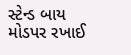સ્ટેન્ડ બાય મોડપર રખાઈ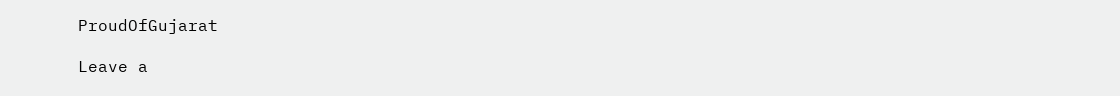ProudOfGujarat

Leave a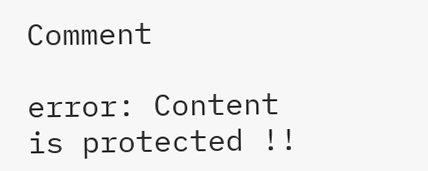Comment

error: Content is protected !!